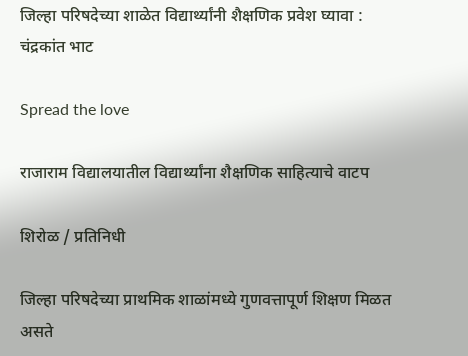जिल्हा परिषदेच्या शाळेत विद्यार्थ्यांनी शैक्षणिक प्रवेश घ्यावा : चंद्रकांत भाट

Spread the love

राजाराम विद्यालयातील विद्यार्थ्यांना शैक्षणिक साहित्याचे वाटप

शिरोळ / प्रतिनिधी

जिल्हा परिषदेच्या प्राथमिक शाळांमध्ये गुणवत्तापूर्ण शिक्षण मिळत असते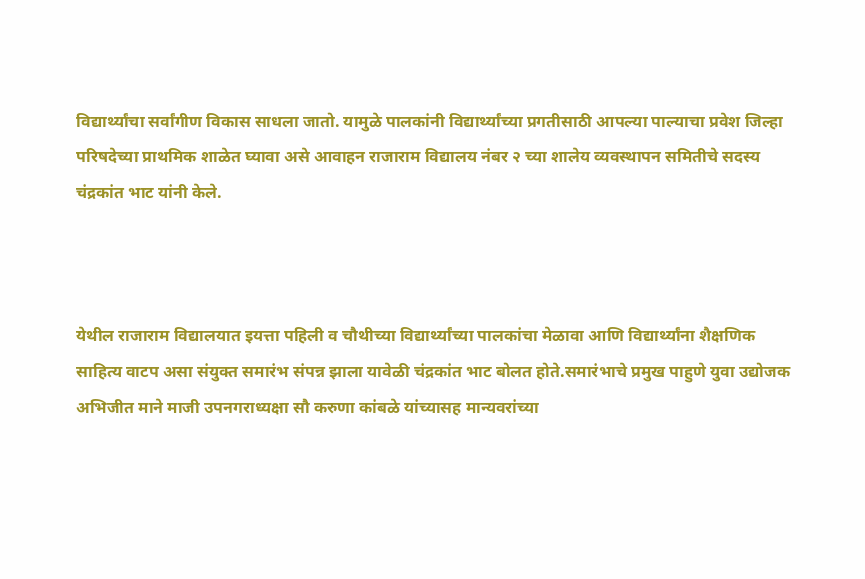विद्यार्थ्यांचा सर्वांगीण विकास साधला जातो. यामुळे पालकांनी विद्यार्थ्यांच्या प्रगतीसाठी आपल्या पाल्याचा प्रवेश जिल्हा परिषदेच्या प्राथमिक शाळेत घ्यावा असे आवाहन राजाराम विद्यालय नंबर २ च्या शालेय व्यवस्थापन समितीचे सदस्य चंद्रकांत भाट यांनी केले.



येथील राजाराम विद्यालयात इयत्ता पहिली व चौथीच्या विद्यार्थ्यांच्या पालकांचा मेळावा आणि विद्यार्थ्यांना शैक्षणिक साहित्य वाटप असा संयुक्त समारंभ संपन्न झाला यावेळी चंद्रकांत भाट बोलत होते.समारंभाचे प्रमुख पाहुणे युवा उद्योजक अभिजीत माने माजी उपनगराध्यक्षा सौ करुणा कांबळे यांच्यासह मान्यवरांच्या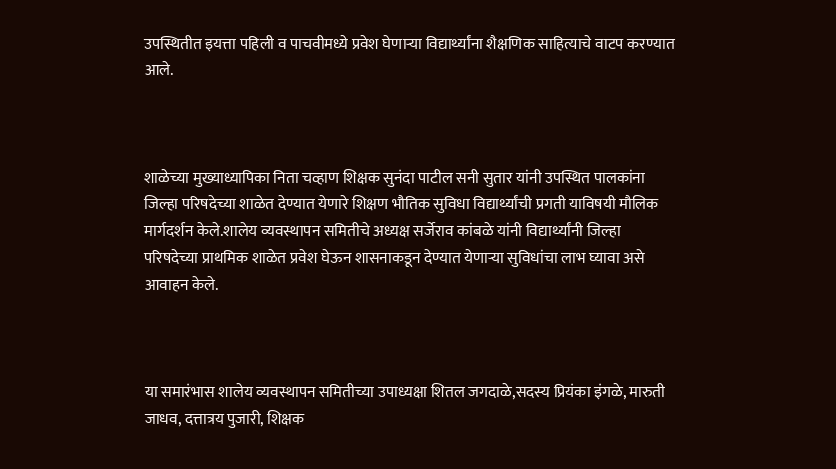उपस्थितीत इयत्ता पहिली व पाचवीमध्ये प्रवेश घेणाऱ्या विद्यार्थ्यांना शैक्षणिक साहित्याचे वाटप करण्यात आले.



शाळेच्या मुख्याध्यापिका निता चव्हाण शिक्षक सुनंदा पाटील सनी सुतार यांनी उपस्थित पालकांना जिल्हा परिषदेच्या शाळेत देण्यात येणारे शिक्षण भौतिक सुविधा विद्यार्थ्यांची प्रगती याविषयी मौलिक मार्गदर्शन केले.शालेय व्यवस्थापन समितीचे अध्यक्ष सर्जेराव कांबळे यांनी विद्यार्थ्यांनी जिल्हा परिषदेच्या प्राथमिक शाळेत प्रवेश घेऊन शासनाकडून देण्यात येणाऱ्या सुविधांचा लाभ घ्यावा असे आवाहन केले.



या समारंभास शालेय व्यवस्थापन समितीच्या उपाध्यक्षा शितल जगदाळे,सदस्य प्रियंका इंगळे, मारुती जाधव, दत्तात्रय पुजारी, शिक्षक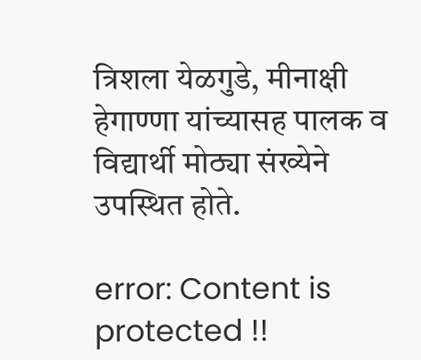त्रिशला येळगुडे, मीनाक्षी हेगाण्णा यांच्यासह पालक व विद्यार्थी मोठ्या संख्येने उपस्थित होते.

error: Content is protected !!